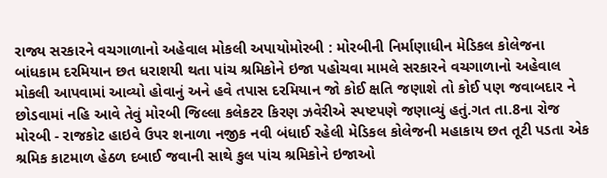રાજ્ય સરકારને વચગાળાનો અહેવાલ મોકલી અપાયોમોરબી : મોરબીની નિર્માણાધીન મેડિકલ કોલેજના બાંધકામ દરમિયાન છત ધરાશયી થતા પાંચ શ્રમિકોને ઇજા પહોચવા મામલે સરકારને વચગાળાનો અહેવાલ મોકલી આપવામાં આવ્યો હોવાનું અને હવે તપાસ દરમિયાન જો કોઈ ક્ષતિ જણાશે તો કોઈ પણ જવાબદાર ને છોડવામાં નહિ આવે તેવું મોરબી જિલ્લા કલેકટર કિરણ ઝવેરીએ સ્પષ્ટપણે જણાવ્યું હતું.ગત તા.8ના રોજ મોરબી - રાજકોટ હાઇવે ઉપર શનાળા નજીક નવી બંધાઈ રહેલી મેડિકલ કોલેજની મહાકાય છત તૂટી પડતા એક શ્રમિક કાટમાળ હેઠળ દબાઈ જવાની સાથે કુલ પાંચ શ્રમિકોને ઇજાઓ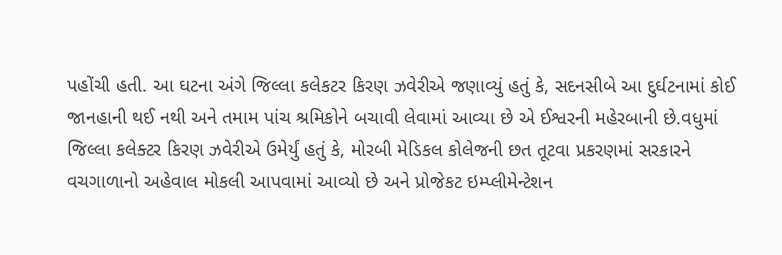પહોંચી હતી. આ ઘટના અંગે જિલ્લા કલેકટર કિરણ ઝવેરીએ જણાવ્યું હતું કે, સદનસીબે આ દુર્ઘટનામાં કોઈ જાનહાની થઈ નથી અને તમામ પાંચ શ્રમિકોને બચાવી લેવામાં આવ્યા છે એ ઈશ્વરની મહેરબાની છે.વધુમાં જિલ્લા કલેક્ટર કિરણ ઝવેરીએ ઉમેર્યું હતું કે, મોરબી મેડિકલ કોલેજની છત તૂટવા પ્રકરણમાં સરકારને વચગાળાનો અહેવાલ મોકલી આપવામાં આવ્યો છે અને પ્રોજેકટ ઇમ્પ્લીમેન્ટેશન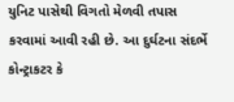યુનિટ પાસેથી વિગતો મેળવી તપાસ કરવામાં આવી રહી છે. આ દુર્ઘટના સંદર્ભે કોન્ટ્રાકટર કે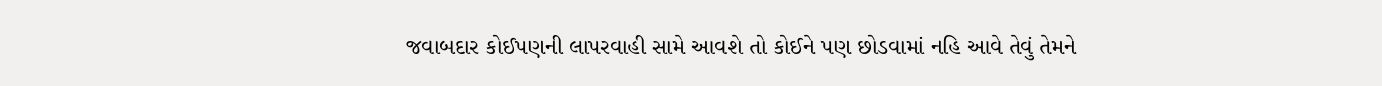જવાબદાર કોઈપણની લાપરવાહી સામે આવશે તો કોઈને પણ છોડવામાં નહિ આવે તેવું તેમને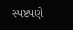સ્પષ્ટપણે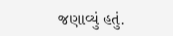જણાવ્યું હતું.